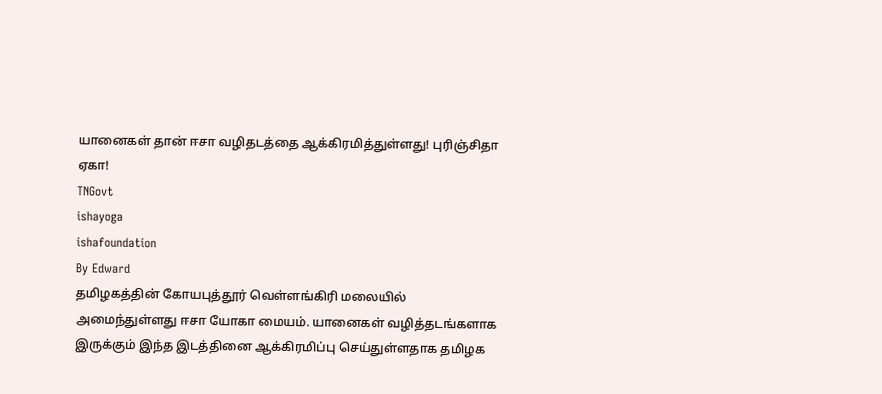யானைகள் தான் ஈசா வழிதடத்தை ஆக்கிரமித்துள்ளது! புரிஞ்சிதா ஏகா!
TNGovt
ishayoga
ishafoundation
By Edward
தமிழகத்தின் கோயபுத்தூர் வெள்ளங்கிரி மலையில் அமைந்துள்ளது ஈசா யோகா மையம். யானைகள் வழித்தடங்களாக இருக்கும் இந்த இடத்தினை ஆக்கிரமிப்பு செய்துள்ளதாக தமிழக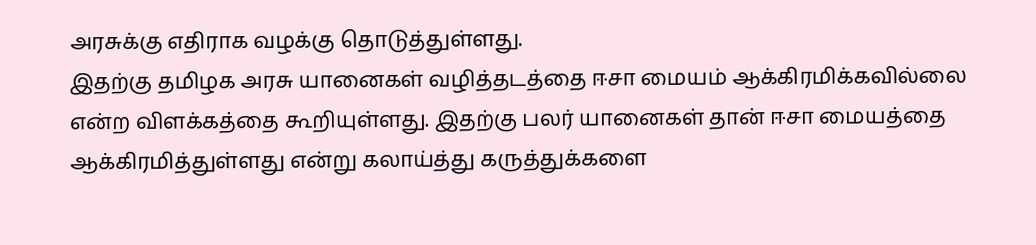அரசுக்கு எதிராக வழக்கு தொடுத்துள்ளது.
இதற்கு தமிழக அரசு யானைகள் வழித்தடத்தை ஈசா மையம் ஆக்கிரமிக்கவில்லை என்ற விளக்கத்தை கூறியுள்ளது. இதற்கு பலர் யானைகள் தான் ஈசா மையத்தை ஆக்கிரமித்துள்ளது என்று கலாய்த்து கருத்துக்களை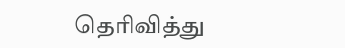தெரிவித்து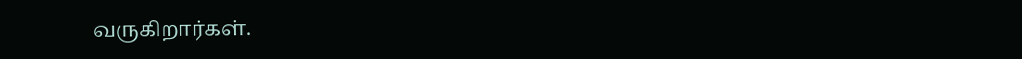வருகிறார்கள்.